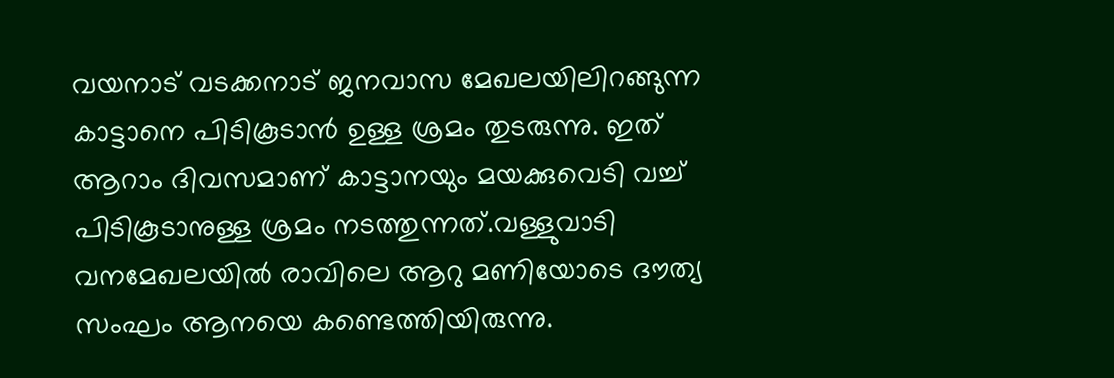വയനാട് വടക്കനാട് ജനവാസ മേഖലയിലിറങ്ങുന്ന കാട്ടാനെ പിടികൂടാൻ ഉള്ള ശ്രമം തുടരുന്നു. ഇത് ആറാം ദിവസമാണ് കാട്ടാനയും മയക്കുവെടി വച്ച് പിടികൂടാനുള്ള ശ്രമം നടത്തുന്നത്.വള്ളുവാടി വനമേഖലയിൽ രാവിലെ ആറു മണിയോടെ ദൗത്യ സംഘം ആനയെ കണ്ടെത്തിയിരുന്നു.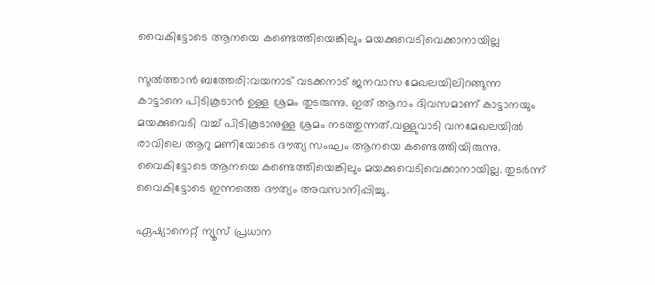വൈകിട്ടോടെ ആനയെ കണ്ടെത്തിയെങ്കിലും മയക്കുവെടിവെക്കാനായില്ല

സുൽത്താൻ ബത്തേരി:വയനാട് വടക്കനാട് ജനവാസ മേഖലയിലിറങ്ങുന്ന കാട്ടാനെ പിടികൂടാൻ ഉള്ള ശ്രമം തുടരുന്നു. ഇത് ആറാം ദിവസമാണ് കാട്ടാനയും മയക്കുവെടി വച്ച് പിടികൂടാനുള്ള ശ്രമം നടത്തുന്നത്.വള്ളുവാടി വനമേഖലയിൽ രാവിലെ ആറു മണിയോടെ ദൗത്യ സംഘം ആനയെ കണ്ടെത്തിയിരുന്നു. വൈകിട്ടോടെ ആനയെ കണ്ടെത്തിയെങ്കിലും മയക്കുവെടിവെക്കാനായില്ല. തുടര്‍ന്ന് വൈകിട്ടോടെ ഇന്നത്തെ ദൗത്യം അവസാനിപ്പിച്ചു.

ഏഷ്യാനെറ്റ് ന്യൂസ് പ്രധാന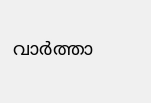വാർത്താ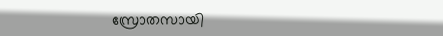സ്രോതസായി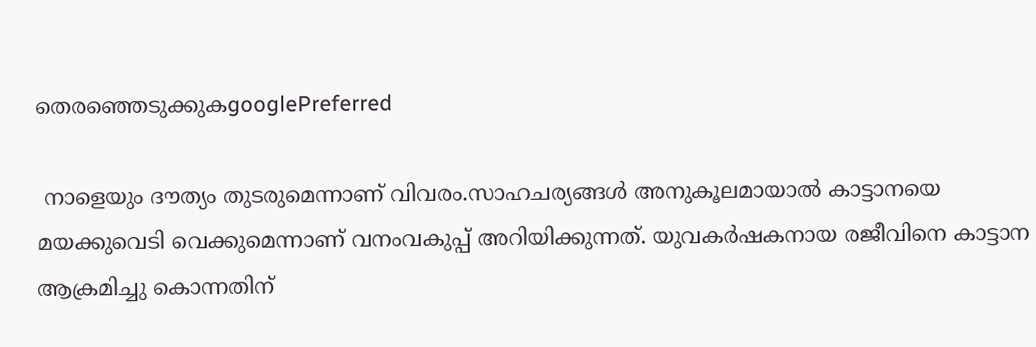തെരഞ്ഞെടുക്കുകgooglePreferred

 നാളെയും ദൗത്യം തുടരുമെന്നാണ് വിവരം.സാഹചര്യങ്ങൾ അനുകൂലമായാൽ കാട്ടാനയെ മയക്കുവെടി വെക്കുമെന്നാണ് വനംവകുപ്പ് അറിയിക്കുന്നത്. യുവകർഷകനായ രജീവിനെ കാട്ടാന ആക്രമിച്ചു കൊന്നതിന്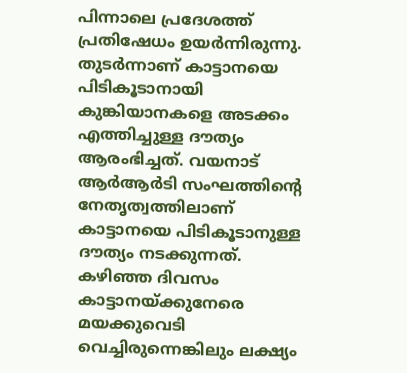പിന്നാലെ പ്രദേശത്ത് പ്രതിഷേധം ഉയർന്നിരുന്നു. തുടര്‍ന്നാണ് കാട്ടാനയെ പിടികൂടാനായി കുങ്കിയാനകളെ അടക്കം എത്തിച്ചുള്ള ദൗത്യം ആരംഭിച്ചത്. വയനാട് ആര്‍ആര്‍ടി സംഘത്തിന്‍റെ നേതൃത്വത്തിലാണ് കാട്ടാനയെ പിടികൂടാനുള്ള ദൗത്യം നടക്കുന്നത്. കഴിഞ്ഞ ദിവസം കാട്ടാനയ്ക്കുനേരെ മയക്കുവെടി വെച്ചിരുന്നെങ്കിലും ലക്ഷ്യം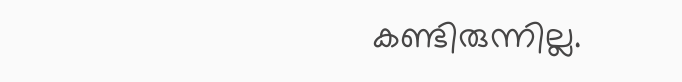കണ്ടിരുന്നില്ല.